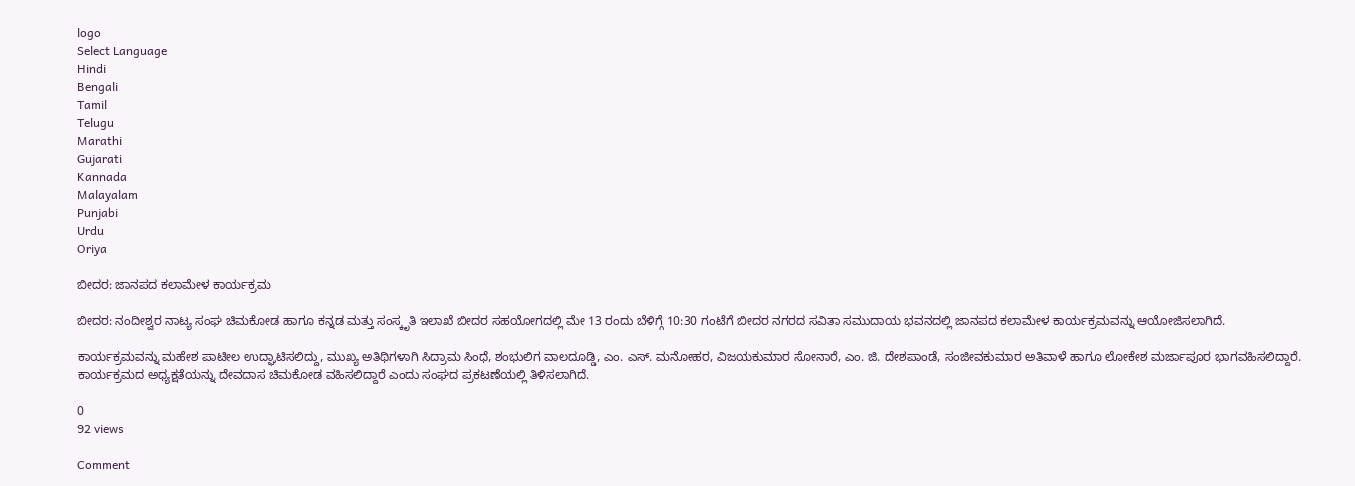logo
Select Language
Hindi
Bengali
Tamil
Telugu
Marathi
Gujarati
Kannada
Malayalam
Punjabi
Urdu
Oriya

ಬೀದರ: ಜಾನಪದ ಕಲಾಮೇಳ ಕಾರ್ಯಕ್ರಮ

ಬೀದರ: ನಂದೀಶ್ವರ ನಾಟ್ಯ ಸಂಘ ಚಿಮಕೋಡ ಹಾಗೂ ಕನ್ನಡ ಮತ್ತು ಸಂಸ್ಕೃತಿ ಇಲಾಖೆ ಬೀದರ ಸಹಯೋಗದಲ್ಲಿ ಮೇ 13 ರಂದು ಬೆಳಿಗ್ಗೆ 10:30 ಗಂಟೆಗೆ ಬೀದರ ನಗರದ ಸವಿತಾ ಸಮುದಾಯ ಭವನದಲ್ಲಿ ಜಾನಪದ ಕಲಾಮೇಳ ಕಾರ್ಯಕ್ರಮವನ್ನು ಆಯೋಜಿಸಲಾಗಿದೆ.

ಕಾರ್ಯಕ್ರಮವನ್ನು ಮಹೇಶ ಪಾಟೀಲ ಉದ್ಘಾಟಿಸಲಿದ್ದು, ಮುಖ್ಯ ಅತಿಥಿಗಳಾಗಿ ಸಿದ್ರಾಮ ಸಿಂಧೆ, ಶಂಭುಲಿಗ ವಾಲದೂಡ್ಡಿ, ಎಂ. ಎಸ್. ಮನೋಹರ, ವಿಜಯಕುಮಾರ ಸೋನಾರೆ, ಎಂ. ಜಿ. ದೇಶಪಾಂಡೆ, ಸಂಜೀವಕುಮಾರ ಅತಿವಾಳೆ ಹಾಗೂ ಲೋಕೇಶ ಮರ್ಜಾಪೂರ ಭಾಗವಹಿಸಲಿದ್ದಾರೆ. ಕಾರ್ಯಕ್ರಮದ ಅಧ್ಯಕ್ಷತೆಯನ್ನು ದೇವದಾಸ ಚಿಮಕೋಡ ವಹಿಸಲಿದ್ದಾರೆ ಎಂದು ಸಂಘದ ಪ್ರಕಟಣೆಯಲ್ಲಿ ತಿಳಿಸಲಾಗಿದೆ.

0
92 views

Comment